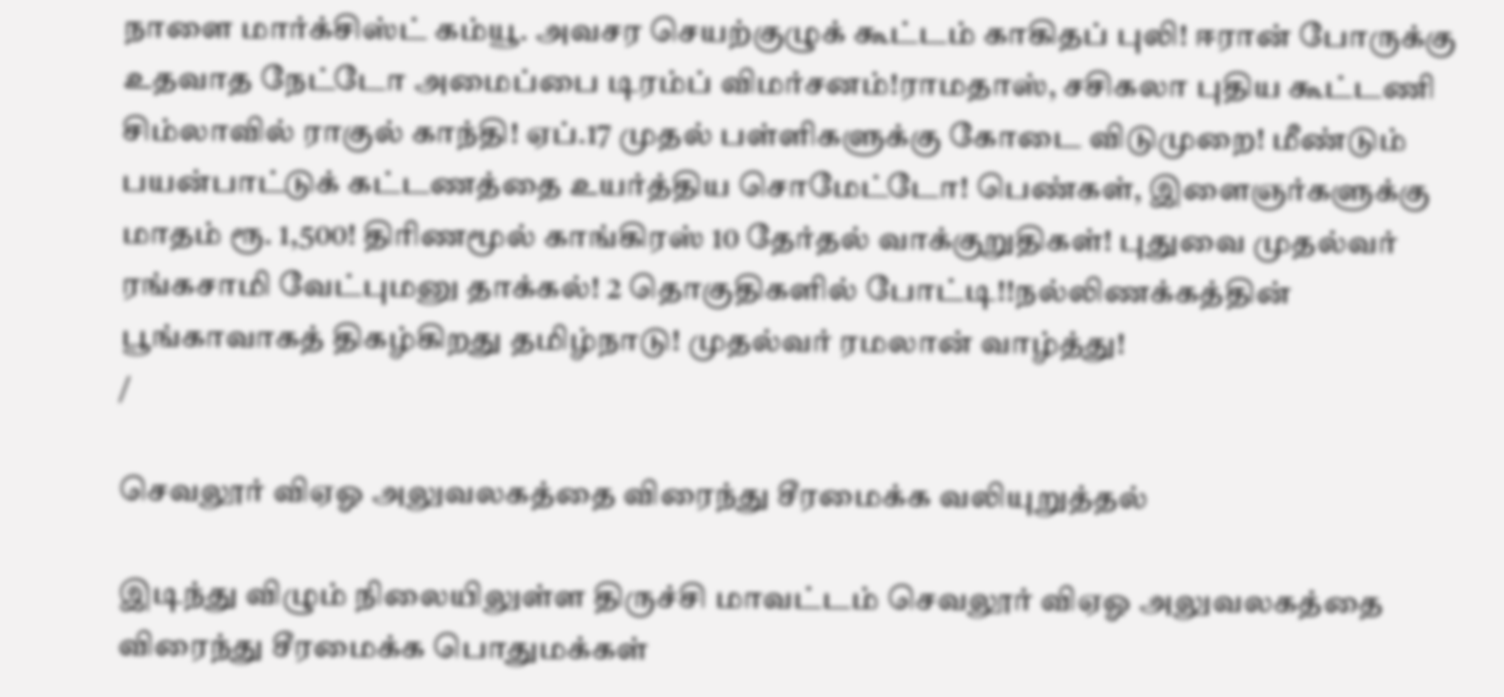நாளை மார்க்சிஸ்ட் கம்யூ. அவசர செயற்குழுக் கூட்டம் காகிதப் புலி! ஈரான் போருக்கு உதவாத நேட்டோ அமைப்பை டிரம்ப் விமர்சனம்!ராமதாஸ், சசிகலா புதிய கூட்டணி சிம்லாவில் ராகுல் காந்தி! ஏப்.17 முதல் பள்ளிகளுக்கு கோடை விடுமுறை! மீண்டும் பயன்பாட்டுக் கட்டணத்தை உயர்த்திய சொமேட்டோ! பெண்கள், இளைஞர்களுக்கு மாதம் ரூ. 1,500! திரிணமூல் காங்கிரஸ் 10 தேர்தல் வாக்குறுதிகள்! புதுவை முதல்வர் ரங்கசாமி வேட்புமனு தாக்கல்! 2 தொகுதிகளில் போட்டி!!நல்லிணக்கத்தின் பூங்காவாகத் திகழ்கிறது தமிழ்நாடு! முதல்வர் ரமலான் வாழ்த்து!
/

செவலூர் விஏஓ அலுவலகத்தை விரைந்து சீரமைக்க வலியுறுத்தல்

இடிந்து விழும் நிலையிலுள்ள திருச்சி மாவட்டம் செவலூர் விஏஓ அலுவலகத்தை விரைந்து சீரமைக்க பொதுமக்கள்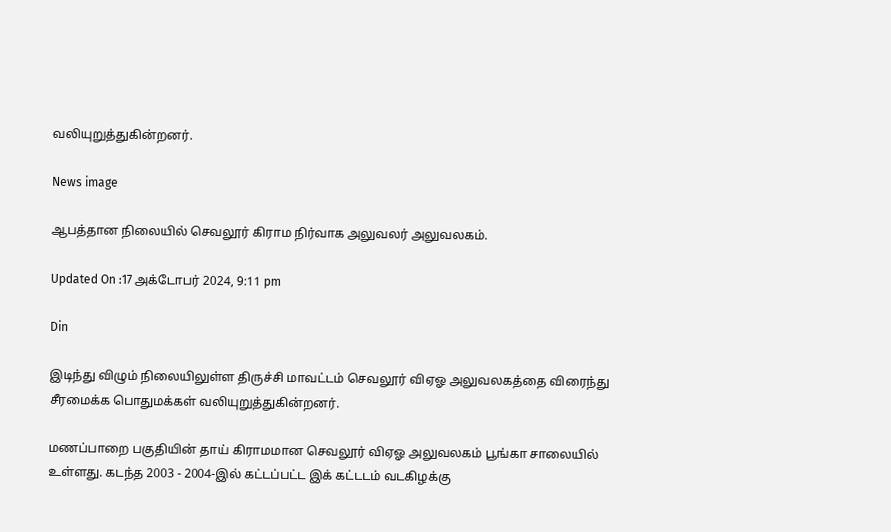வலியுறுத்துகின்றனர்.

News image

ஆபத்தான நிலையில் செவலூர் கிராம நிர்வாக அலுவலர் அலுவலகம்.

Updated On :17 அக்டோபர் 2024, 9:11 pm

Din

இடிந்து விழும் நிலையிலுள்ள திருச்சி மாவட்டம் செவலூர் விஏஓ அலுவலகத்தை விரைந்து சீரமைக்க பொதுமக்கள் வலியுறுத்துகின்றனர்.

மணப்பாறை பகுதியின் தாய் கிராமமான செவலூர் விஏஓ அலுவலகம் பூங்கா சாலையில் உள்ளது. கடந்த 2003 - 2004-இல் கட்டப்பட்ட இக் கட்டடம் வடகிழக்கு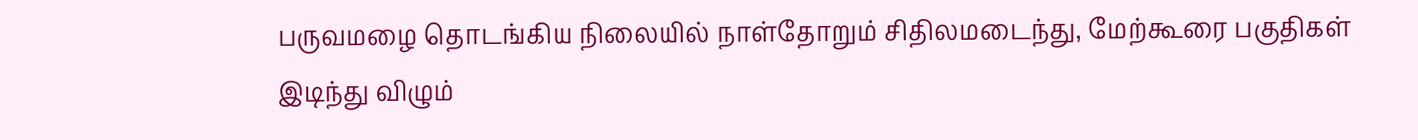பருவமழை தொடங்கிய நிலையில் நாள்தோறும் சிதிலமடைந்து, மேற்கூரை பகுதிகள் இடிந்து விழும்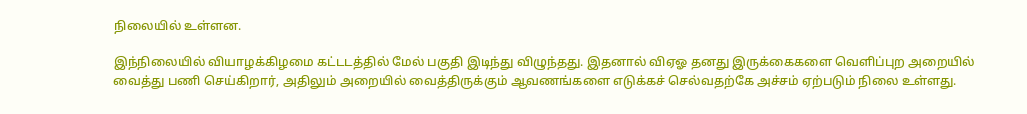நிலையில் உள்ளன.

இந்நிலையில் வியாழக்கிழமை கட்டடத்தில் மேல் பகுதி இடிந்து விழுந்தது. இதனால் விஏஓ தனது இருக்கைகளை வெளிப்புற அறையில் வைத்து பணி செய்கிறார், அதிலும் அறையில் வைத்திருக்கும் ஆவணங்களை எடுக்கச் செல்வதற்கே அச்சம் ஏற்படும் நிலை உள்ளது.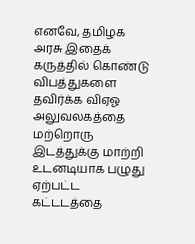எனவே, தமிழக அரசு இதைக் கருத்தில் கொண்டு விபத்துகளை தவிர்க்க விஏஓ அலுவலகத்தை மற்றொரு இடத்துக்கு மாற்றி உடனடியாக பழுது ஏற்பட்ட கட்டடத்தை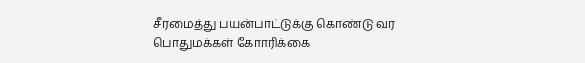சீரமைத்து பயன்பாட்டுக்கு கொண்டு வர பொதுமக்கள் கோாரிக்கை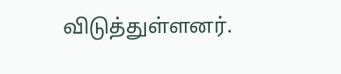விடுத்துள்ளனர்.